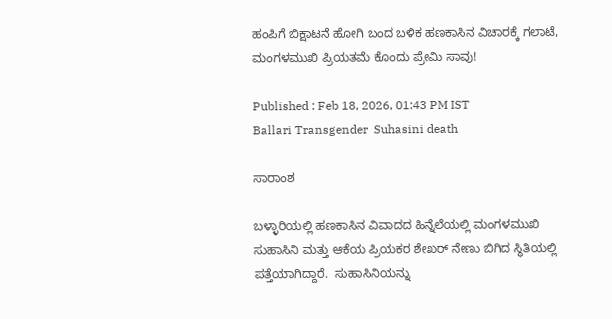ಹಂಪಿಗೆ ಬಿಕ್ಷಾಟನೆ ಹೋಗಿ ಬಂದ ಬಳಿಕ ಹಣಕಾಸಿನ ವಿಚಾರಕ್ಕೆ ಗಲಾಟೆ, ಮಂಗಳಮುಖಿ ಪ್ರಿಯತಮೆ ಕೊಂದು ಪ್ರೇಮಿ ಸಾವು!

Published : Feb 18, 2026, 01:43 PM IST
Ballari Transgender  Suhasini death

ಸಾರಾಂಶ

ಬಳ್ಳಾರಿಯಲ್ಲಿ ಹಣಕಾಸಿನ ವಿವಾದದ ಹಿನ್ನೆಲೆಯಲ್ಲಿ ಮಂಗಳಮುಖಿ ಸುಹಾಸಿನಿ ಮತ್ತು ಆಕೆಯ ಪ್ರಿಯಕರ ಶೇಖರ್ ನೇಣು ಬಿಗಿದ ಸ್ಥಿತಿಯಲ್ಲಿ ಪತ್ತೆಯಾಗಿದ್ದಾರೆ.  ಸುಹಾಸಿನಿಯನ್ನು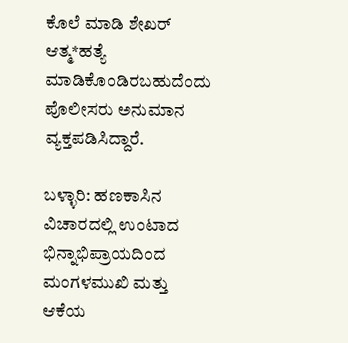ಕೊಲೆ ಮಾಡಿ ಶೇಖರ್ ಆತ್ಮ*ಹತ್ಯೆ ಮಾಡಿಕೊಂಡಿರಬಹುದೆಂದು ಪೊಲೀಸರು ಅನುಮಾನ ವ್ಯಕ್ತಪಡಿಸಿದ್ದಾರೆ.

ಬಳ್ಳಾರಿ: ಹಣಕಾಸಿನ ವಿಚಾರದಲ್ಲಿ ಉಂಟಾದ ಭಿನ್ನಾಭಿಪ್ರಾಯದಿಂದ ಮಂಗಳಮುಖಿ ಮತ್ತು ಆಕೆಯ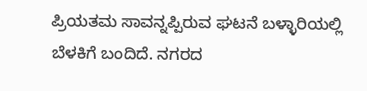ಪ್ರಿಯತಮ ಸಾವನ್ನಪ್ಪಿರುವ ಘಟನೆ ಬಳ್ಳಾರಿಯಲ್ಲಿ ಬೆಳಕಿಗೆ ಬಂದಿದೆ. ನಗರದ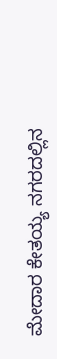ಮೇದಾರ ಕೇತಯ್ಯ ನಗರದಲ್ಲಿನ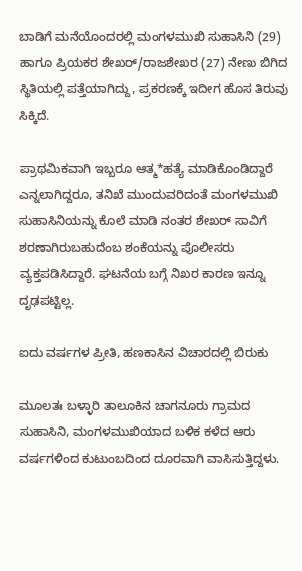ಬಾಡಿಗೆ ಮನೆಯೊಂದರಲ್ಲಿ ಮಂಗಳಮುಖಿ ಸುಹಾಸಿನಿ (29) ಹಾಗೂ ಪ್ರಿಯಕರ ಶೇಖರ್/ರಾಜಶೇಖರ (27) ನೇಣು ಬಿಗಿದ ಸ್ಥಿತಿಯಲ್ಲಿ ಪತ್ತೆಯಾಗಿದ್ದು, ಪ್ರಕರಣಕ್ಕೆ ಇದೀಗ ಹೊಸ ತಿರುವು ಸಿಕ್ಕಿದೆ.

ಪ್ರಾಥಮಿಕವಾಗಿ ಇಬ್ಬರೂ ಆತ್ಮ*ಹತ್ಯೆ ಮಾಡಿಕೊಂಡಿದ್ದಾರೆ ಎನ್ನಲಾಗಿದ್ದರೂ, ತನಿಖೆ ಮುಂದುವರಿದಂತೆ ಮಂಗಳಮುಖಿ ಸುಹಾಸಿನಿಯನ್ನು ಕೊಲೆ ಮಾಡಿ ನಂತರ ಶೇಖರ್ ಸಾವಿಗೆ ಶರಣಾಗಿರುಬಹುದೆಂಬ ಶಂಕೆಯನ್ನು ಪೊಲೀಸರು ವ್ಯಕ್ತಪಡಿಸಿದ್ದಾರೆ. ಘಟನೆಯ ಬಗ್ಗೆ ನಿಖರ ಕಾರಣ ಇನ್ನೂ ದೃಢಪಟ್ಟಿಲ್ಲ.

ಐದು ವರ್ಷಗಳ ಪ್ರೀತಿ, ಹಣಕಾಸಿನ ವಿಚಾರದಲ್ಲಿ ಬಿರುಕು

ಮೂಲತಃ ಬಳ್ಳಾರಿ ತಾಲೂಕಿನ ಚಾಗನೂರು ಗ್ರಾಮದ ಸುಹಾಸಿನಿ, ಮಂಗಳಮುಖಿಯಾದ ಬಳಿಕ ಕಳೆದ ಆರು ವರ್ಷಗಳಿಂದ ಕುಟುಂಬದಿಂದ ದೂರವಾಗಿ ವಾಸಿಸುತ್ತಿದ್ದಳು.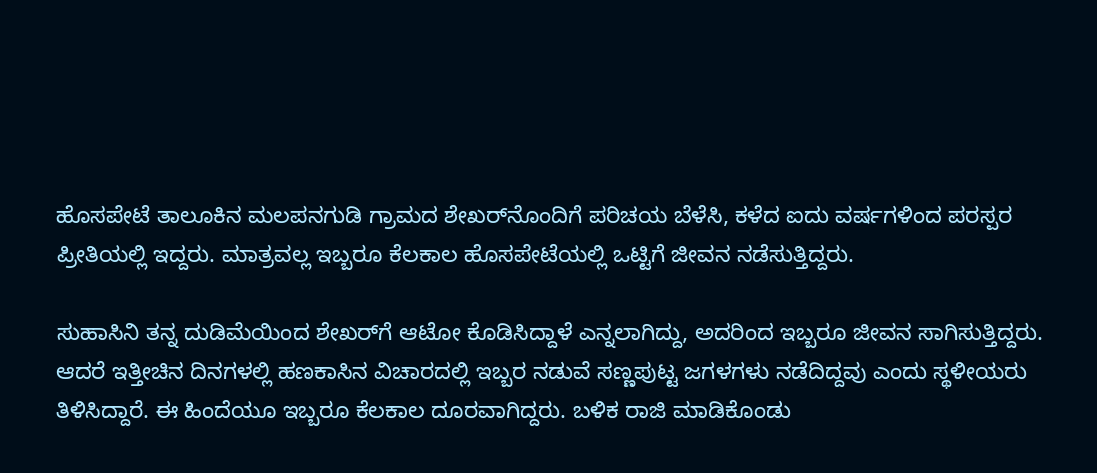ಹೊಸಪೇಟೆ ತಾಲೂಕಿನ ಮಲಪನಗುಡಿ ಗ್ರಾಮದ ಶೇಖರ್‌ನೊಂದಿಗೆ ಪರಿಚಯ ಬೆಳೆಸಿ, ಕಳೆದ ಐದು ವರ್ಷಗಳಿಂದ ಪರಸ್ಪರ ಪ್ರೀತಿಯಲ್ಲಿ ಇದ್ದರು. ಮಾತ್ರವಲ್ಲ ಇಬ್ಬರೂ ಕೆಲಕಾಲ ಹೊಸಪೇಟೆಯಲ್ಲಿ ಒಟ್ಟಿಗೆ ಜೀವನ ನಡೆಸುತ್ತಿದ್ದರು.

ಸುಹಾಸಿನಿ ತನ್ನ ದುಡಿಮೆಯಿಂದ ಶೇಖರ್‌ಗೆ ಆಟೋ ಕೊಡಿಸಿದ್ದಾಳೆ ಎನ್ನಲಾಗಿದ್ದು, ಅದರಿಂದ ಇಬ್ಬರೂ ಜೀವನ ಸಾಗಿಸುತ್ತಿದ್ದರು. ಆದರೆ ಇತ್ತೀಚಿನ ದಿನಗಳಲ್ಲಿ ಹಣಕಾಸಿನ ವಿಚಾರದಲ್ಲಿ ಇಬ್ಬರ ನಡುವೆ ಸಣ್ಣಪುಟ್ಟ ಜಗಳಗಳು ನಡೆದಿದ್ದವು ಎಂದು ಸ್ಥಳೀಯರು ತಿಳಿಸಿದ್ದಾರೆ. ಈ ಹಿಂದೆಯೂ ಇಬ್ಬರೂ ಕೆಲಕಾಲ ದೂರವಾಗಿದ್ದರು. ಬಳಿಕ ರಾಜಿ ಮಾಡಿಕೊಂಡು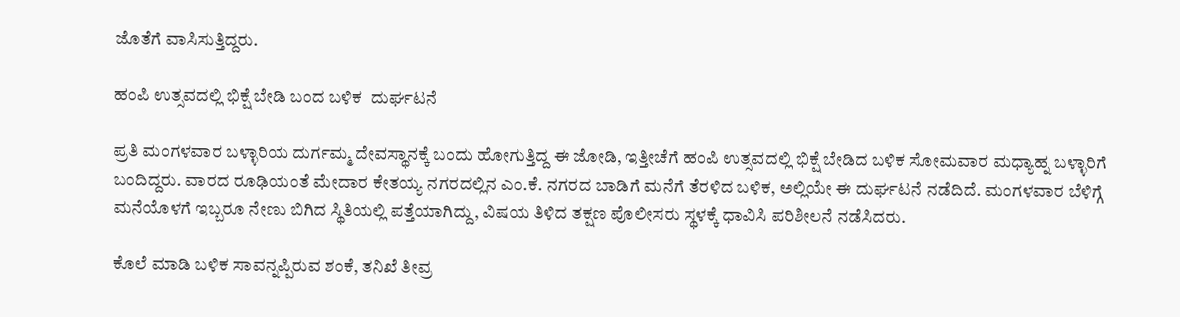ಜೊತೆಗೆ ವಾಸಿಸುತ್ತಿದ್ದರು.

ಹಂಪಿ ಉತ್ಸವದಲ್ಲಿ ಭಿಕ್ಷೆ ಬೇಡಿ ಬಂದ ಬಳಿಕ  ದುರ್ಘಟನೆ

ಪ್ರತಿ ಮಂಗಳವಾರ ಬಳ್ಳಾರಿಯ ದುರ್ಗಮ್ಮ ದೇವಸ್ಥಾನಕ್ಕೆ ಬಂದು ಹೋಗುತ್ತಿದ್ದ ಈ ಜೋಡಿ, ಇತ್ತೀಚೆಗೆ ಹಂಪಿ ಉತ್ಸವದಲ್ಲಿ ಭಿಕ್ಷೆ ಬೇಡಿದ ಬಳಿಕ ಸೋಮವಾರ ಮಧ್ಯಾಹ್ನ ಬಳ್ಳಾರಿಗೆ ಬಂದಿದ್ದರು. ವಾರದ ರೂಢಿಯಂತೆ ಮೇದಾರ ಕೇತಯ್ಯ ನಗರದಲ್ಲಿನ ಎಂ.ಕೆ. ನಗರದ ಬಾಡಿಗೆ ಮನೆಗೆ ತೆರಳಿದ ಬಳಿಕ, ಅಲ್ಲಿಯೇ ಈ ದುರ್ಘಟನೆ ನಡೆದಿದೆ. ಮಂಗಳವಾರ ಬೆಳಿಗ್ಗೆ ಮನೆಯೊಳಗೆ ಇಬ್ಬರೂ ನೇಣು ಬಿಗಿದ ಸ್ಥಿತಿಯಲ್ಲಿ ಪತ್ತೆಯಾಗಿದ್ದು, ವಿಷಯ ತಿಳಿದ ತಕ್ಷಣ ಪೊಲೀಸರು ಸ್ಥಳಕ್ಕೆ ಧಾವಿಸಿ ಪರಿಶೀಲನೆ ನಡೆಸಿದರು.

ಕೊಲೆ ಮಾಡಿ ಬಳಿಕ ಸಾವನ್ನಪ್ಪಿರುವ ಶಂಕೆ, ತನಿಖೆ ತೀವ್ರ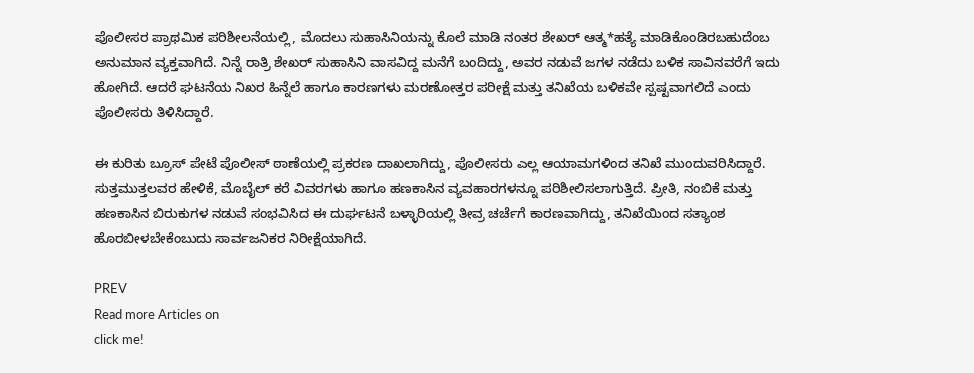ಪೊಲೀಸರ ಪ್ರಾಥಮಿಕ ಪರಿಶೀಲನೆಯಲ್ಲಿ, ಮೊದಲು ಸುಹಾಸಿನಿಯನ್ನು ಕೊಲೆ ಮಾಡಿ ನಂತರ ಶೇಖರ್ ಆತ್ಮ*ಹತ್ಯೆ ಮಾಡಿಕೊಂಡಿರಬಹುದೆಂಬ ಅನುಮಾನ ವ್ಯಕ್ತವಾಗಿದೆ. ನಿನ್ನೆ ರಾತ್ರಿ ಶೇಖರ್ ಸುಹಾಸಿನಿ ವಾಸವಿದ್ದ ಮನೆಗೆ ಬಂದಿದ್ದು, ಅವರ ನಡುವೆ ಜಗಳ ನಡೆದು ಬಳಿಕ ಸಾವಿನವರೆಗೆ ಇದು ಹೋಗಿದೆ. ಆದರೆ ಘಟನೆಯ ನಿಖರ ಹಿನ್ನೆಲೆ ಹಾಗೂ ಕಾರಣಗಳು ಮರಣೋತ್ತರ ಪರೀಕ್ಷೆ ಮತ್ತು ತನಿಖೆಯ ಬಳಿಕವೇ ಸ್ಪಷ್ಟವಾಗಲಿದೆ ಎಂದು ಪೊಲೀಸರು ತಿಳಿಸಿದ್ದಾರೆ.

ಈ ಕುರಿತು ಬ್ರೂಸ್ ಪೇಟೆ ಪೊಲೀಸ್ ಠಾಣೆಯಲ್ಲಿ ಪ್ರಕರಣ ದಾಖಲಾಗಿದ್ದು, ಪೊಲೀಸರು ಎಲ್ಲ ಆಯಾಮಗಳಿಂದ ತನಿಖೆ ಮುಂದುವರಿಸಿದ್ದಾರೆ. ಸುತ್ತಮುತ್ತಲವರ ಹೇಳಿಕೆ, ಮೊಬೈಲ್ ಕರೆ ವಿವರಗಳು ಹಾಗೂ ಹಣಕಾಸಿನ ವ್ಯವಹಾರಗಳನ್ನೂ ಪರಿಶೀಲಿಸಲಾಗುತ್ತಿದೆ. ಪ್ರೀತಿ, ನಂಬಿಕೆ ಮತ್ತು ಹಣಕಾಸಿನ ಬಿರುಕುಗಳ ನಡುವೆ ಸಂಭವಿಸಿದ ಈ ದುರ್ಘಟನೆ ಬಳ್ಳಾರಿಯಲ್ಲಿ ತೀವ್ರ ಚರ್ಚೆಗೆ ಕಾರಣವಾಗಿದ್ದು, ತನಿಖೆಯಿಂದ ಸತ್ಯಾಂಶ ಹೊರಬೀಳಬೇಕೆಂಬುದು ಸಾರ್ವಜನಿಕರ ನಿರೀಕ್ಷೆಯಾಗಿದೆ.

PREV
Read more Articles on
click me!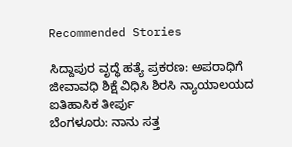Recommended Stories

ಸಿದ್ದಾಪುರ ವೃದ್ಧೆ ಹತ್ಯೆ ಪ್ರಕರಣ: ಅಪರಾಧಿಗೆ ಜೀವಾವಧಿ ಶಿಕ್ಷೆ ವಿಧಿಸಿ ಶಿರಸಿ ನ್ಯಾಯಾಲಯದ ಐತಿಹಾಸಿಕ ತೀರ್ಪು
ಬೆಂಗಳೂರು: ನಾನು ಸತ್ತ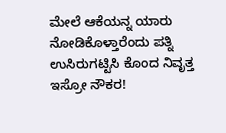ಮೇಲೆ ಆಕೆಯನ್ನ ಯಾರು ನೋಡಿಕೊಳ್ತಾರೆಂದು ಪತ್ನಿ ಉಸಿರುಗಟ್ಟಿಸಿ ಕೊಂದ ನಿವೃತ್ತ ಇಸ್ರೋ ನೌಕರ!